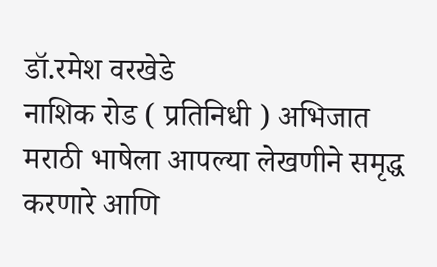डॉ.रमेश वरखेडे
नाशिक रोड ( प्रतिनिधी ) अभिजात मराठी भाषेला आपल्या लेखणीने समृद्ध करणारे आणि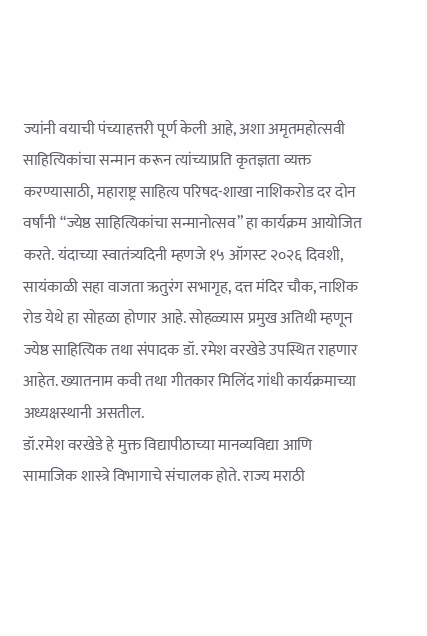ज्यांनी वयाची पंच्याहत्तरी पूर्ण केली आहे, अशा अमृतमहोत्सवी साहित्यिकांचा सन्मान करून त्यांच्याप्रति कृतज्ञता व्यक्त करण्यासाठी, महाराष्ट्र साहित्य परिषद-शाखा नाशिकरोड दर दोन वर्षांनी “ज्येष्ठ साहित्यिकांचा सन्मानोत्सव” हा कार्यक्रम आयोजित करते. यंदाच्या स्वातंत्र्यदिनी म्हणजे १५ ऑगस्ट २०२६ दिवशी, सायंकाळी सहा वाजता ऋतुरंग सभागृह, दत्त मंदिर चौक, नाशिक रोड येथे हा सोहळा होणार आहे. सोहळ्यास प्रमुख अतिथी म्हणून ज्येष्ठ साहित्यिक तथा संपादक डॉ. रमेश वरखेडे उपस्थित राहणार आहेत. ख्यातनाम कवी तथा गीतकार मिलिंद गांधी कार्यक्रमाच्या अध्यक्षस्थानी असतील.
डॉ.रमेश वरखेडे हे मुक्त विद्यापीठाच्या मानव्यविद्या आणि सामाजिक शास्त्रे विभागाचे संचालक होते. राज्य मराठी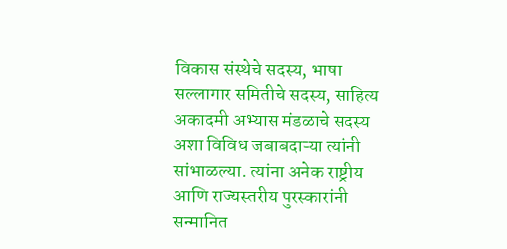विकास संस्थेचे सदस्य, भाषा सल्लागार समितीचे सदस्य, साहित्य अकादमी अभ्यास मंडळाचे सदस्य अशा विविध जबाबदाऱ्या त्यांनी सांभाळल्या. त्यांना अनेक राष्ट्रीय आणि राज्यस्तरीय पुरस्कारांनी सन्मानित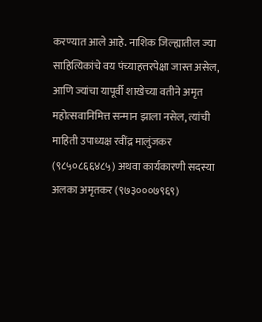करण्यात आले आहे. नाशिक जिल्ह्यातील ज्या साहित्यिकांचे वय पंच्याहत्तरपेक्षा जास्त असेल, आणि ज्यांचा यापूर्वी शाखेच्या वतीने अमृत महोत्सवानिमित्त सन्मान झाला नसेल, त्यांची माहिती उपाध्यक्ष रवींद्र मालुंजकर (९८५०८६६४८५) अथवा कार्यकारणी सदस्या अलका अमृतकर (९७३०००७९६९)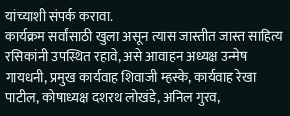यांच्याशी संपर्क करावा.
कार्यक्रम सर्वांसाठी खुला असून त्यास जास्तीत जास्त साहित्य रसिकांनी उपस्थित रहावे, असे आवाहन अध्यक्ष उन्मेष गायधनी, प्रमुख कार्यवाह शिवाजी म्हस्के, कार्यवाह रेखा पाटील, कोषाध्यक्ष दशरथ लोखंडे, अनिल गुरव,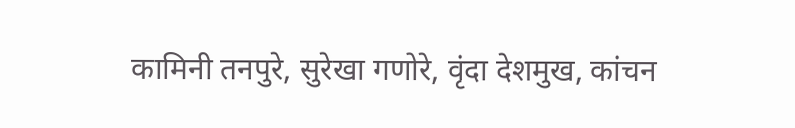कामिनी तनपुरे, सुरेखा गणोरे, वृंदा देशमुख, कांचन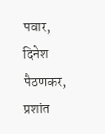पवार, दिनेश पैठणकर, प्रशांत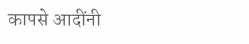कापसे आदींनी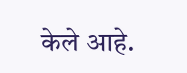केले आहे.